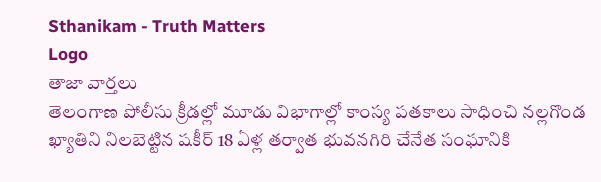Sthanikam - Truth Matters
Logo
తాజా వార్తలు
తెలంగాణ పోలీసు క్రీడల్లో మూడు విభాగాల్లో కాంస్య పతకాలు సాధించి నల్లగొండ ఖ్యాతిని నిలబెట్టిన షకీర్ 18 ఏళ్ల తర్వాత భువనగిరి చేనేత సంఘానికి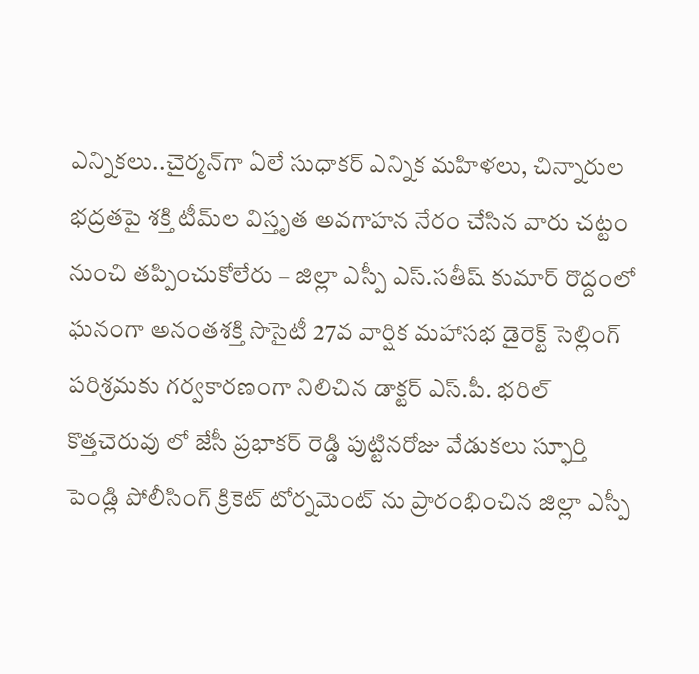ఎన్నికలు..చైర్మన్‌గా ఏలే సుధాకర్ ఎన్నిక మహిళలు, చిన్నారుల భద్రతపై శక్తి టీమ్‌ల విస్తృత అవగాహన నేరం చేసిన వారు చట్టం నుంచి తప్పించుకోలేరు – జిల్లా ఎస్పీ ఎస్.సతీష్ కుమార్ రొద్దంలో ఘనంగా అనంతశక్తి సొసైటీ 27వ వార్షిక మహాసభ డైరెక్ట్ సెల్లింగ్ పరిశ్రమకు గర్వకారణంగా నిలిచిన డాక్టర్ ఎస్.పీ. భరిల్ కొత్తచెరువు లో జేసీ ప్రభాకర్ రెడ్డి పుట్టినరోజు వేడుకలు స్ఫూర్తి పెండ్లి పోలీసింగ్ క్రికెట్ టోర్నమెంట్ ను ప్రారంభించిన జిల్లా ఎస్పీ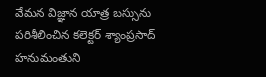వేమన విజ్ఞాన యాత్ర బస్సును పరిశీలించిన కలెక్టర్ శ్యాంప్రసాద్ హనుమంతుని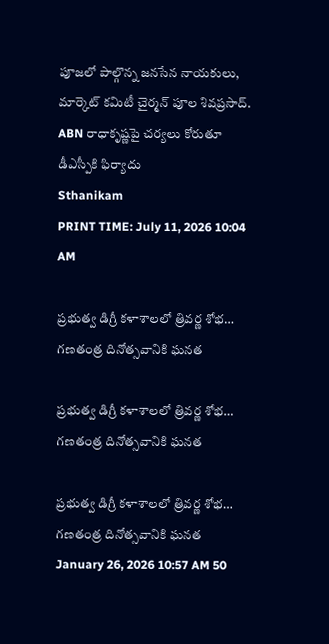పూజలో పాల్గొన్న జనసేన నాయకులు, మార్కెట్ కమిటీ చైర్మన్ పూల శివప్రసాద్. ABN రాధాకృష్ణపై చర్యలు కోరుతూ డీఎస్పీకి ఫిర్యాదు
Sthanikam
PRINT TIME: July 11, 2026 10:04 AM

ప్రభుత్వ డిగ్రీ కళాశాలలో త్రివర్ణ శోభ… గణతంత్ర దినోత్సవానికి ఘనత

ప్రభుత్వ డిగ్రీ కళాశాలలో త్రివర్ణ శోభ… గణతంత్ర దినోత్సవానికి ఘనత

ప్రభుత్వ డిగ్రీ కళాశాలలో త్రివర్ణ శోభ… గణతంత్ర దినోత్సవానికి ఘనత
January 26, 2026 10:57 AM 50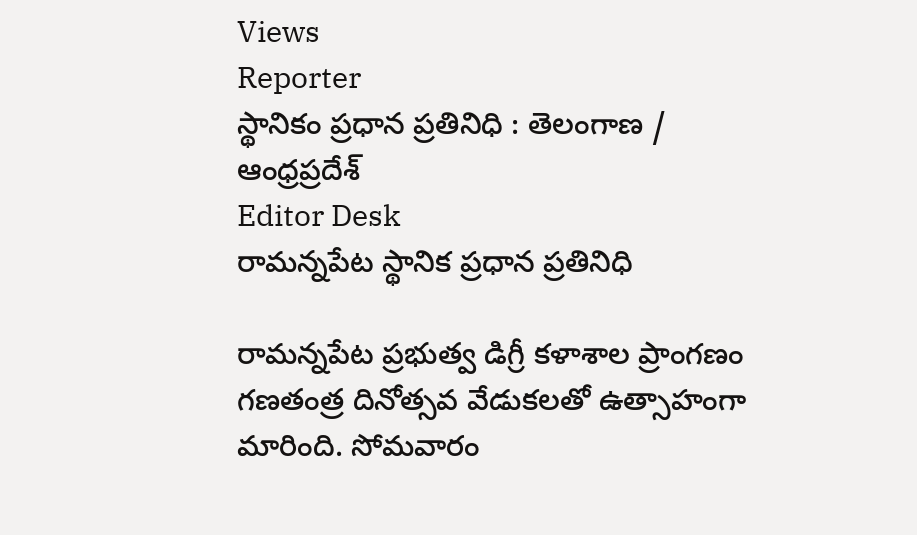Views
Reporter
స్థానికం ప్రధాన ప్రతినిధి : తెలంగాణ / ఆంధ్రప్రదేశ్
Editor Desk
రామన్నపేట స్థానిక ప్రధాన ప్రతినిధి

రామన్నపేట ప్రభుత్వ డిగ్రీ కళాశాల ప్రాంగణం గణతంత్ర దినోత్సవ వేడుకలతో ఉత్సాహంగా మారింది. సోమవారం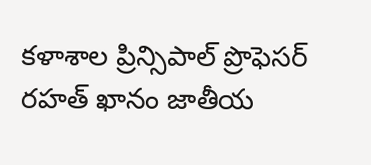కళాశాల ప్రిన్సిపాల్ ప్రొఫెసర్ రహత్ ఖానం జాతీయ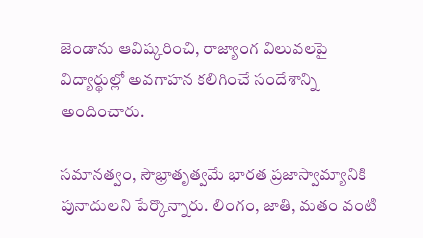జెండాను ఆవిష్కరించి, రాజ్యాంగ విలువలపై విద్యార్థుల్లో అవగాహన కలిగించే సందేశాన్ని అందించారు.

సమానత్వం, సౌభ్రాతృత్వమే భారత ప్రజాస్వామ్యానికి పునాదులని పేర్కొన్నారు. లింగం, జాతి, మతం వంటి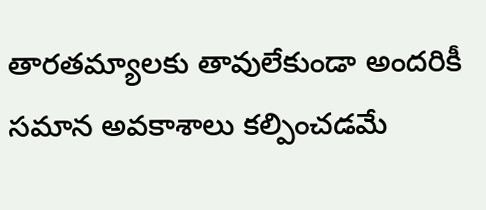తారతమ్యాలకు తావులేకుండా అందరికీ సమాన అవకాశాలు కల్పించడమే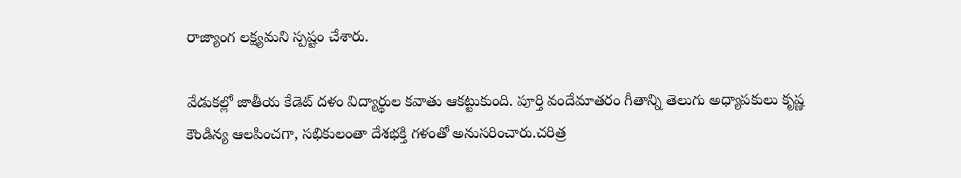రాజ్యాంగ లక్ష్యమని స్పష్టం చేశారు.

వేడుకల్లో జాతీయ కేడెట్ దళం విద్యార్థుల కవాతు ఆకట్టుకుంది. పూర్తి వందేమాతరం గీతాన్ని తెలుగు అధ్యాపకులు కృష్ణ కౌండిన్య ఆలపించగా, సభికులంతా దేశభక్తి గళంతో అనుసరించారు.చరిత్ర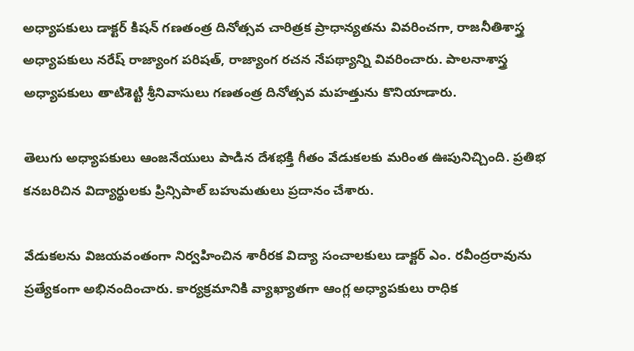అధ్యాపకులు డాక్టర్ కిషన్ గణతంత్ర దినోత్సవ చారిత్రక ప్రాధాన్యతను వివరించగా, రాజనీతిశాస్త్ర అధ్యాపకులు నరేష్ రాజ్యాంగ పరిషత్, రాజ్యాంగ రచన నేపథ్యాన్ని వివరించారు. పాలనాశాస్త్ర అధ్యాపకులు తాటిశెట్టి శ్రీనివాసులు గణతంత్ర దినోత్సవ మహత్తును కొనియాడారు.

తెలుగు అధ్యాపకులు ఆంజనేయులు పాడిన దేశభక్తి గీతం వేడుకలకు మరింత ఊపునిచ్చింది. ప్రతిభ కనబరిచిన విద్యార్థులకు ప్రిన్సిపాల్ బహుమతులు ప్రదానం చేశారు.

వేడుకలను విజయవంతంగా నిర్వహించిన శారీరక విద్యా సంచాలకులు డాక్టర్ ఎం. రవీంద్రరావును ప్రత్యేకంగా అభినందించారు. కార్యక్రమానికి వ్యాఖ్యాతగా ఆంగ్ల అధ్యాపకులు రాధిక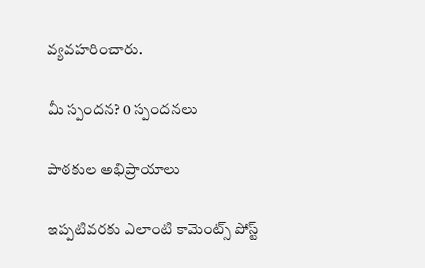వ్యవహరించారు.

మీ స్పందన? 0 స్పందనలు

పాఠకుల అభిప్రాయాలు

ఇప్పటివరకు ఎలాంటి కామెంట్స్ పోస్ట్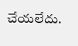చేయలేదు.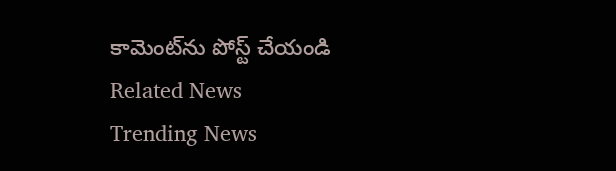కామెంట్‌ను పోస్ట్ చేయండి
Related News
Trending News